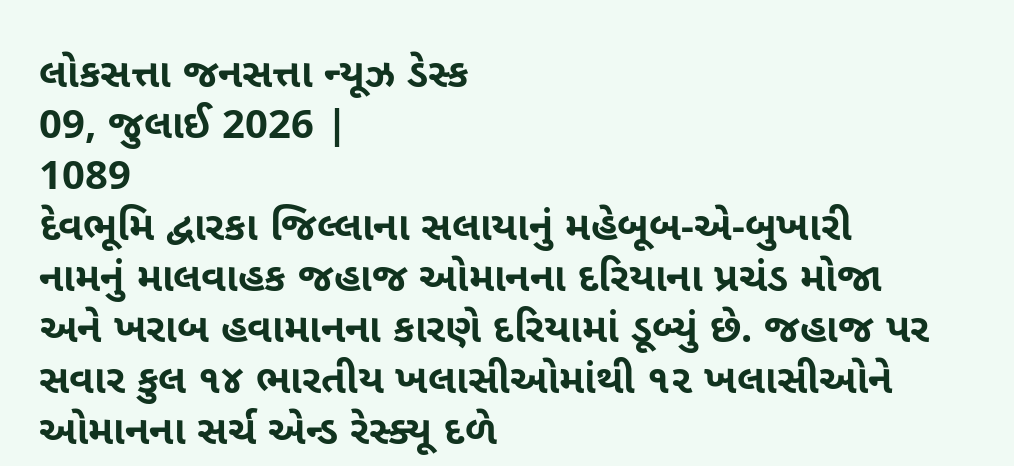લોકસત્તા જનસત્તા ન્યૂઝ ડેસ્ક
09, જુલાઈ 2026 |
1089
દેવભૂમિ દ્વારકા જિલ્લાના સલાયાનું મહેબૂબ-એ-બુખારી નામનું માલવાહક જહાજ ઓમાનના દરિયાના પ્રચંડ મોજા અને ખરાબ હવામાનના કારણે દરિયામાં ડૂબ્યું છે. જહાજ પર સવાર કુલ ૧૪ ભારતીય ખલાસીઓમાંથી ૧૨ ખલાસીઓને ઓમાનના સર્ચ એન્ડ રેસ્ક્યૂ દળે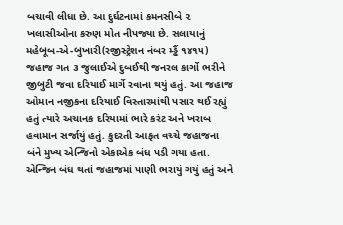બચાવી લીધા છે. આ દુર્ઘટનામાં કમનસીબે ૨ ખલાસીઓના કરુણ મોત નીપજ્યા છે. સલાયાનું મહેબૂબ-એ-બુખારી(રજીસ્ટ્રેશન નંબર મ્ડ્ઢૈં ૧૪૧૫) જહાજ ગત ૩ જુલાઈએ દુબઈથી જનરલ કાર્ગો ભરીને જીબુટી જવા દરિયાઈ માર્ગે રવાના થયું હતું. આ જહાજ ઓમાન નજીકના દરિયાઈ વિસ્તારમાંથી પસાર થઈ રહ્યું હતું ત્યારે અચાનક દરિયામાં ભારે કરંટ અને ખરાબ હવામાન સર્જાયું હતું. કુદરતી આફત વચ્ચે જહાજના બંને મુખ્ય એન્જિનો એકાએક બંધ પડી ગયા હતા. એન્જિન બંધ થતાં જહાજમાં પાણી ભરાયું ગયું હતું અને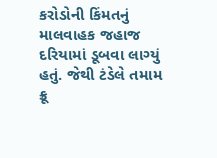કરોડોની કિંમતનું માલવાહક જહાજ દરિયામાં ડૂબવા લાગ્યું હતું. જેથી ટંડેલે તમામ ક્રૂ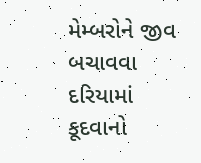મેમ્બરોને જીવ બચાવવા દરિયામાં કૂદવાનો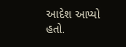આદેશ આપ્યો હતો.